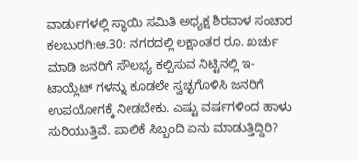ವಾರ್ಡುಗಳಲ್ಲಿ ಸ್ಥಾಯಿ ಸಮಿತಿ ಅಧ್ಯಕ್ಷ ಶಿರವಾಳ ಸಂಚಾರ
ಕಲಬುರಗಿ:ಆ.30: ನಗರದಲ್ಲಿ ಲಕ್ಷಾಂತರ ರೂ. ಖರ್ಚು ಮಾಡಿ ಜನರಿಗೆ ಸೌಲಭ್ಯ ಕಲ್ಪಿಸುವ ನಿಟ್ಟಿನಲ್ಲಿ ಇ-ಟಾಯ್ಲೆಟ್ ಗಳನ್ನು ಕೂಡಲೇ ಸ್ವಚ್ಛಗೊಳಿಸಿ ಜನರಿಗೆ ಉಪಯೋಗಕ್ಕೆ ನೀಡಬೇಕು. ಎಷ್ಟು ವರ್ಷಗಳಿಂದ ಹಾಳು ಸುರಿಯುತ್ತಿವೆ. ಪಾಲಿಕೆ ಸಿಬ್ಬಂದಿ ಏನು ಮಾಡುತ್ತಿದ್ದಿರಿ?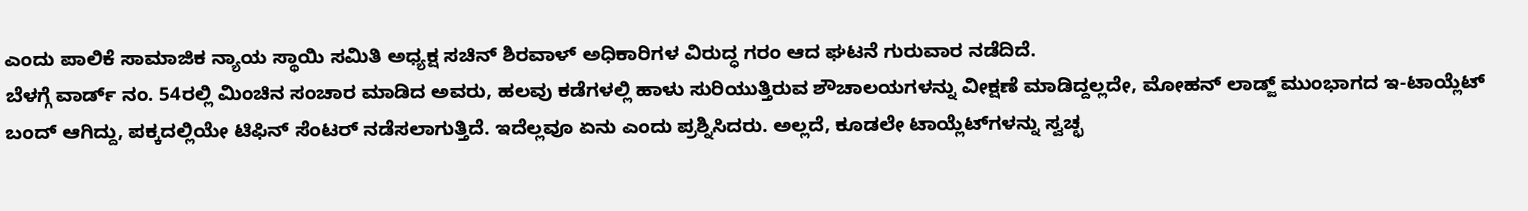ಎಂದು ಪಾಲಿಕೆ ಸಾಮಾಜಿಕ ನ್ಯಾಯ ಸ್ಥಾಯಿ ಸಮಿತಿ ಅಧ್ಯಕ್ಷ ಸಚಿನ್ ಶಿರವಾಳ್ ಅಧಿಕಾರಿಗಳ ವಿರುದ್ಧ ಗರಂ ಆದ ಘಟನೆ ಗುರುವಾರ ನಡೆದಿದೆ.
ಬೆಳಗ್ಗೆ ವಾರ್ಡ್ ನಂ. 54ರಲ್ಲಿ ಮಿಂಚಿನ ಸಂಚಾರ ಮಾಡಿದ ಅವರು, ಹಲವು ಕಡೆಗಳಲ್ಲಿ ಹಾಳು ಸುರಿಯುತ್ತಿರುವ ಶೌಚಾಲಯಗಳನ್ನು ವೀಕ್ಷಣೆ ಮಾಡಿದ್ದಲ್ಲದೇ, ಮೋಹನ್ ಲಾಡ್ಜ್ ಮುಂಭಾಗದ ಇ-ಟಾಯ್ಲೆಟ್ ಬಂದ್ ಆಗಿದ್ದು, ಪಕ್ಕದಲ್ಲಿಯೇ ಟಿಫಿನ್ ಸೆಂಟರ್ ನಡೆಸಲಾಗುತ್ತಿದೆ. ಇದೆಲ್ಲವೂ ಏನು ಎಂದು ಪ್ರಶ್ನಿಸಿದರು. ಅಲ್ಲದೆ, ಕೂಡಲೇ ಟಾಯ್ಲೆಟ್‍ಗಳನ್ನು ಸ್ವಚ್ಛ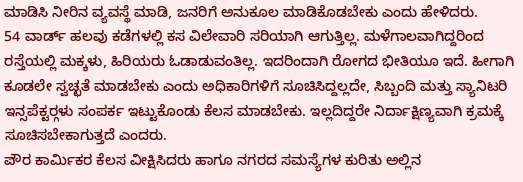ಮಾಡಿಸಿ ನೀರಿನ ವ್ಯವಸ್ಥೆ ಮಾಡಿ, ಜನರಿಗೆ ಅನುಕೂಲ ಮಾಡಿಕೊಡಬೇಕು ಎಂದು ಹೇಳಿದರು.
54 ವಾರ್ಡ್ ಹಲವು ಕಡೆಗಳಲ್ಲಿ ಕಸ ವಿಲೇವಾರಿ ಸರಿಯಾಗಿ ಆಗುತ್ತಿಲ್ಲ. ಮಳೆಗಾಲವಾಗಿದ್ದರಿಂದ ರಸ್ತೆಯಲ್ಲಿ ಮಕ್ಕಳು, ಹಿರಿಯರು ಓಡಾಡುವಂತಿಲ್ಲ. ಇದರಿಂದಾಗಿ ರೋಗದ ಭೀತಿಯೂ ಇದೆ. ಹೀಗಾಗಿ ಕೂಡಲೇ ಸ್ವಚ್ಛತೆ ಮಾಡಬೇಕು ಎಂದು ಅಧಿಕಾರಿಗಳಿಗೆ ಸೂಚಿಸಿದ್ದಲ್ಲದೇ, ಸಿಬ್ಬಂದಿ ಮತ್ತು ಸ್ಯಾನಿಟರಿ ಇನ್ಸಪೆಕ್ಟರ್‍ಗಳು ಸಂಪರ್ಕ ಇಟ್ಟುಕೊಂಡು ಕೆಲಸ ಮಾಡಬೇಕು. ಇಲ್ಲದಿದ್ದರೇ ನಿರ್ದಾಕ್ಷಿಣ್ಯವಾಗಿ ಕ್ರಮಕ್ಕೆ ಸೂಚಿಸಬೇಕಾಗುತ್ತದೆ ಎಂದರು.
ಪೌರ ಕಾರ್ಮಿಕರ ಕೆಲಸ ವೀಕ್ಷಿಸಿದರು ಹಾಗೂ ನಗರದ ಸಮಸ್ಯೆಗಳ ಕುರಿತು ಅಲ್ಲಿನ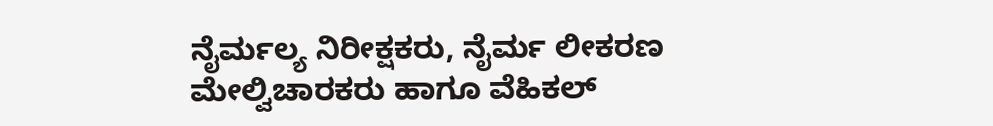ನೈರ್ಮಲ್ಯ ನಿರೀಕ್ಷಕರು, ನೈರ್ಮ ಲೀಕರಣ ಮೇಲ್ವಿಚಾರಕರು ಹಾಗೂ ವೆಹಿಕಲ್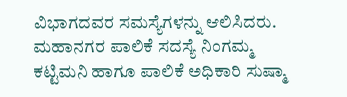ವಿಭಾಗದವರ ಸಮಸ್ಯೆಗಳನ್ನು ಆಲಿಸಿದರು. ಮಹಾನಗರ ಪಾಲಿಕೆ ಸದಸ್ಯೆ ನಿಂಗಮ್ಮ ಕಟ್ಟಿಮನಿ ಹಾಗೂ ಪಾಲಿಕೆ ಅಧಿಕಾರಿ ಸುಷ್ಮಾ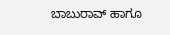ಬಾಬುರಾವ್ ಹಾಗೂ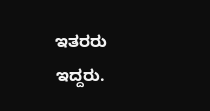ಇತರರು ಇದ್ದರು.